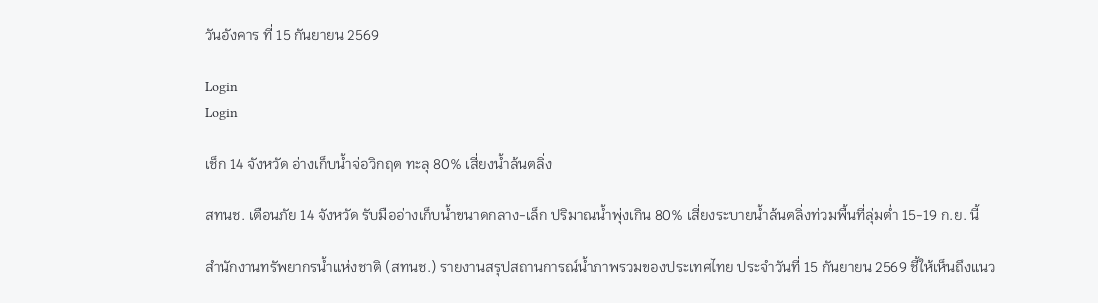วันอังคาร ที่ 15 กันยายน 2569

Login
Login

เช็ก 14 จังหวัด อ่างเก็บน้ำจ่อวิกฤต ทะลุ 80% เสี่ยงน้ำล้นตลิ่ง

สทนช. เตือนภัย 14 จังหวัด รับมืออ่างเก็บน้ำขนาดกลาง-เล็ก ปริมาณน้ำพุ่งเกิน 80% เสี่ยงระบายน้ำล้นตลิ่งท่วมพื้นที่ลุ่มต่ำ 15-19 ก.ย. นี้

สำนักงานทรัพยากรน้ำแห่งชาติ (สทนช.) รายงานสรุปสถานการณ์น้ำภาพรวมของประเทศไทย ประจำวันที่ 15 กันยายน 2569 ชี้ให้เห็นถึงแนว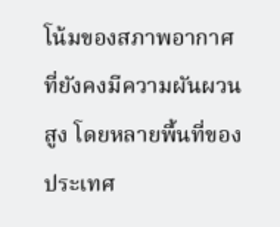โน้มของสภาพอากาศที่ยังคงมีความผันผวนสูง โดยหลายพื้นที่ของประเทศ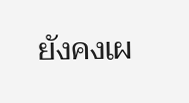ยังคงเผ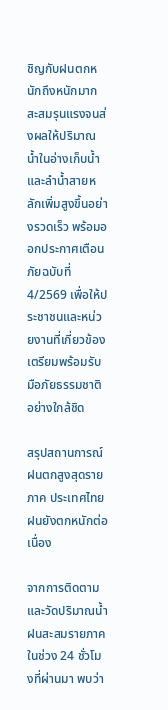ชิญกับฝนตกหนักถึงหนักมาก สะสมรุนแรงจนส่งผลให้ปริมาณน้ำในอ่างเก็บน้ำและลำน้ำสายหลักเพิ่มสูงขึ้นอย่างรวดเร็ว พร้อมออกประกาศเตือนภัยฉบับที่ 4/2569 เพื่อให้ประชาชนและหน่วยงานที่เกี่ยวข้องเตรียมพร้อมรับมือภัยธรรมชาติอย่างใกล้ชิด

สรุปสถานการณ์ฝนตกสูงสุดรายภาค ประเทศไทยฝนยังตกหนักต่อเนื่อง

จากการติดตามและวัดปริมาณน้ำฝนสะสมรายภาคในช่วง 24 ชั่วโมงที่ผ่านมา พบว่า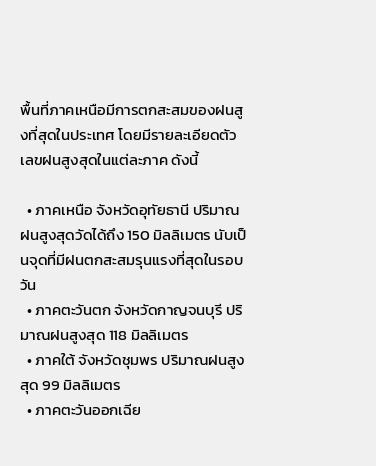พื้นที่ภาคเหนือมีการตกสะสมของฝนสูงที่สุดในประเทศ โดยมีรายละเอียดตัวเลขฝนสูงสุดในแต่ละภาค ดังนี้

  • ภาคเหนือ จังหวัดอุทัยธานี ปริมาณฝนสูงสุดวัดได้ถึง 150 มิลลิเมตร นับเป็นจุดที่มีฝนตกสะสมรุนแรงที่สุดในรอบวัน
  • ภาคตะวันตก จังหวัดกาญจนบุรี ปริมาณฝนสูงสุด 118 มิลลิเมตร
  • ภาคใต้ จังหวัดชุมพร ปริมาณฝนสูงสุด 99 มิลลิเมตร
  • ภาคตะวันออกเฉีย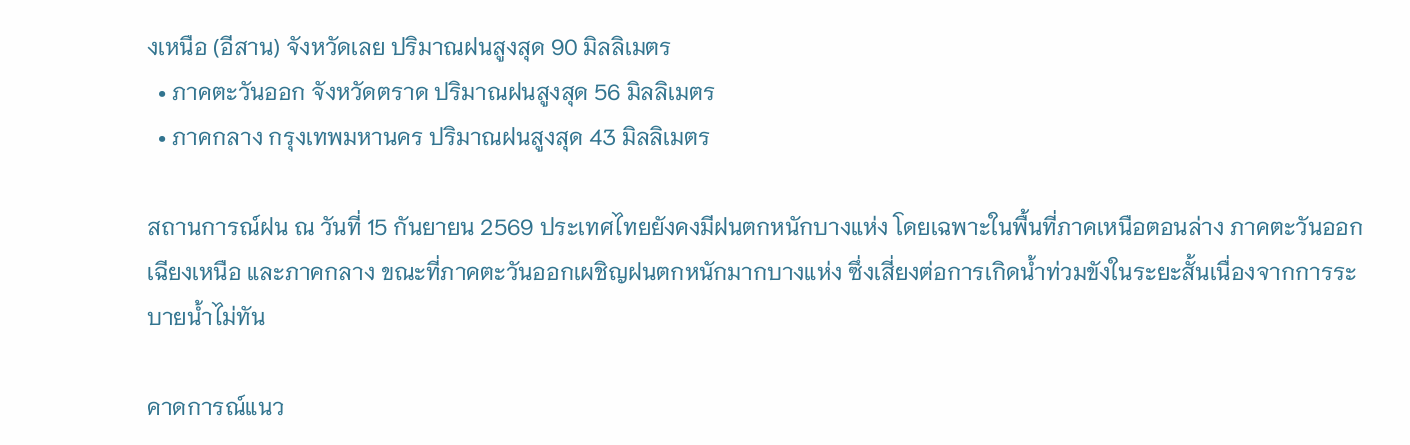งเหนือ (อีสาน) จังหวัดเลย ปริมาณฝนสูงสุด 90 มิลลิเมตร
  • ภาคตะวันออก จังหวัดตราด ปริมาณฝนสูงสุด 56 มิลลิเมตร
  • ภาคกลาง กรุงเทพมหานคร ปริมาณฝนสูงสุด 43 มิลลิเมตร

สถานการณ์ฝน ณ วันที่ 15 กันยายน 2569 ประเทศไทยยังคงมีฝนตกหนักบางแห่ง โดยเฉพาะในพื้นที่ภาคเหนือตอนล่าง ภาคตะวันออกเฉียงเหนือ และภาคกลาง ขณะที่ภาคตะวันออกเผชิญฝนตกหนักมากบางแห่ง ซึ่งเสี่ยงต่อการเกิดน้ำท่วมขังในระยะสั้นเนื่องจากการระบายน้ำไม่ทัน

คาดการณ์แนว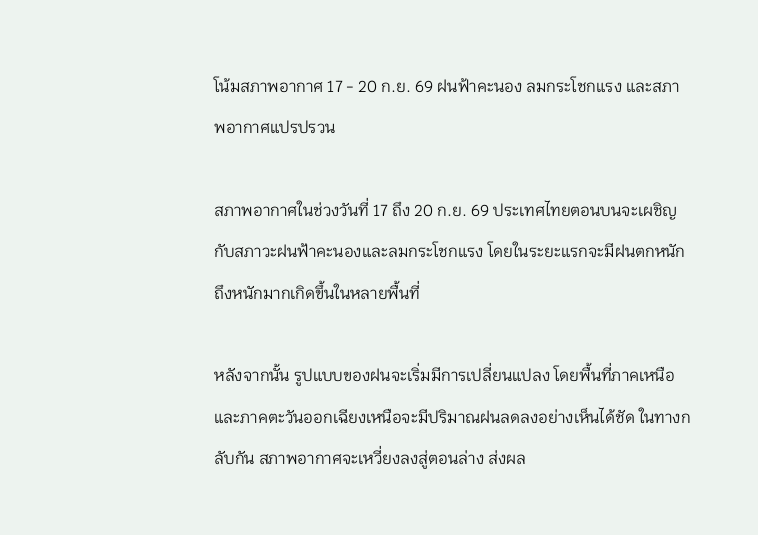โน้มสภาพอากาศ 17 - 20 ก.ย. 69 ฝนฟ้าคะนอง ลมกระโชกแรง และสภาพอากาศแปรปรวน

สภาพอากาศในช่วงวันที่ 17 ถึง 20 ก.ย. 69 ประเทศไทยตอนบนจะเผชิญกับสภาวะฝนฟ้าคะนองและลมกระโชกแรง โดยในระยะแรกจะมีฝนตกหนักถึงหนักมากเกิดขึ้นในหลายพื้นที่

หลังจากนั้น รูปแบบของฝนจะเริ่มมีการเปลี่ยนแปลง โดยพื้นที่ภาคเหนือและภาคตะวันออกเฉียงเหนือจะมีปริมาณฝนลดลงอย่างเห็นได้ชัด ในทางกลับกัน สภาพอากาศจะเหวี่ยงลงสู่ตอนล่าง ส่งผล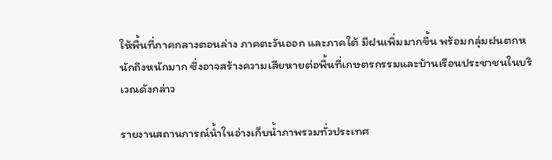ให้พื้นที่ภาคกลางตอนล่าง ภาคตะวันออก และภาคใต้ มีฝนเพิ่มมากขึ้น พร้อมกลุ่มฝนตกหนักถึงหนักมาก ซึ่งอาจสร้างความเสียหายต่อพื้นที่เกษตรกรรมและบ้านเรือนประชาชนในบริเวณดังกล่าว

รายงานสถานการณ์น้ำในอ่างเก็บน้ำภาพรวมทั่วประเทศ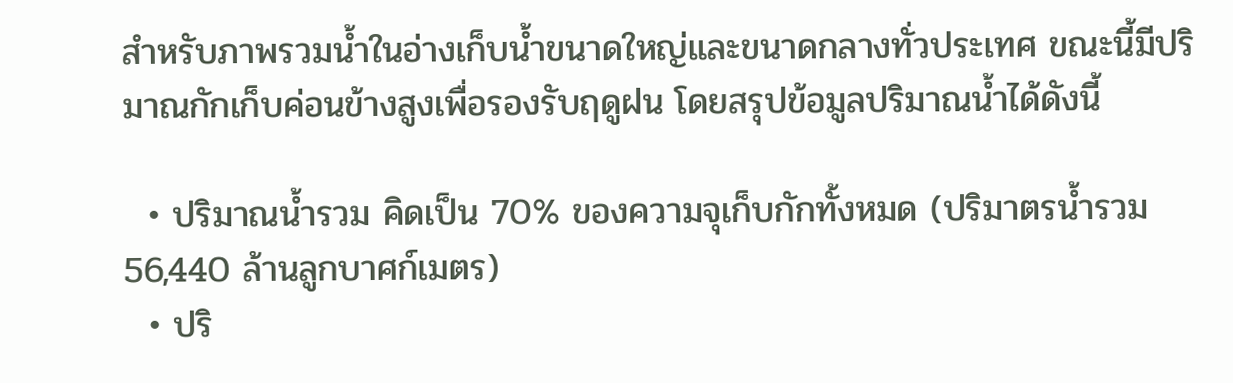สำหรับภาพรวมน้ำในอ่างเก็บน้ำขนาดใหญ่และขนาดกลางทั่วประเทศ ขณะนี้มีปริมาณกักเก็บค่อนข้างสูงเพื่อรองรับฤดูฝน โดยสรุปข้อมูลปริมาณน้ำได้ดังนี้

  • ปริมาณน้ำรวม คิดเป็น 70% ของความจุเก็บกักทั้งหมด (ปริมาตรน้ำรวม 56,440 ล้านลูกบาศก์เมตร)
  • ปริ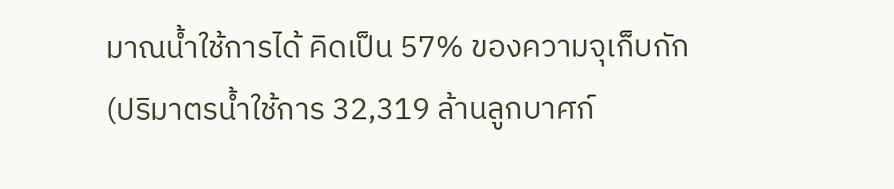มาณน้ำใช้การได้ คิดเป็น 57% ของความจุเก็บกัก (ปริมาตรน้ำใช้การ 32,319 ล้านลูกบาศก์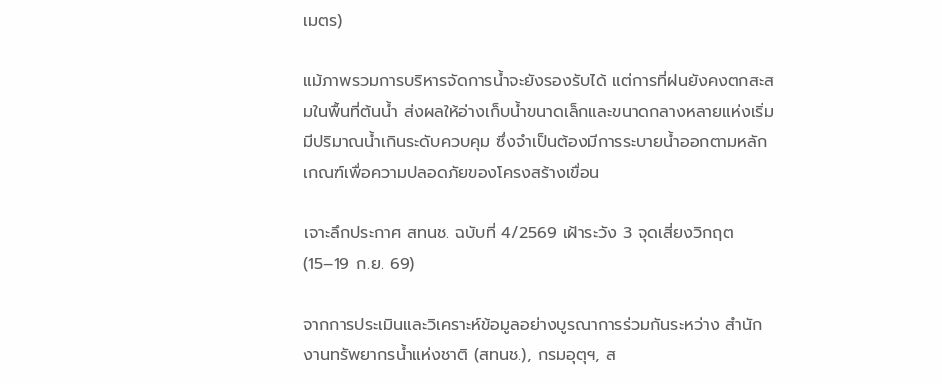เมตร)

แม้ภาพรวมการบริหารจัดการน้ำจะยังรองรับได้ แต่การที่ฝนยังคงตกสะสมในพื้นที่ต้นน้ำ ส่งผลให้อ่างเก็บน้ำขนาดเล็กและขนาดกลางหลายแห่งเริ่มมีปริมาณน้ำเกินระดับควบคุม ซึ่งจำเป็นต้องมีการระบายน้ำออกตามหลักเกณฑ์เพื่อความปลอดภัยของโครงสร้างเขื่อน

เจาะลึกประกาศ สทนช. ฉบับที่ 4/2569 เฝ้าระวัง 3 จุดเสี่ยงวิกฤต (15–19 ก.ย. 69)

จากการประเมินและวิเคราะห์ข้อมูลอย่างบูรณาการร่วมกันระหว่าง สำนักงานทรัพยากรน้ำแห่งชาติ (สทนช.), กรมอุตุฯ, ส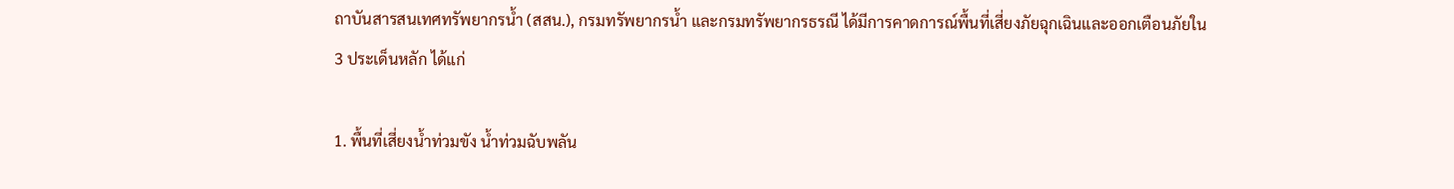ถาบันสารสนเทศทรัพยากรน้ำ (สสน.), กรมทรัพยากรน้ำ และกรมทรัพยากรธรณี ได้มีการคาดการณ์พื้นที่เสี่ยงภัยฉุกเฉินและออกเตือนภัยใน 3 ประเด็นหลัก ได้แก่

1. พื้นที่เสี่ยงน้ำท่วมขัง น้ำท่วมฉับพลัน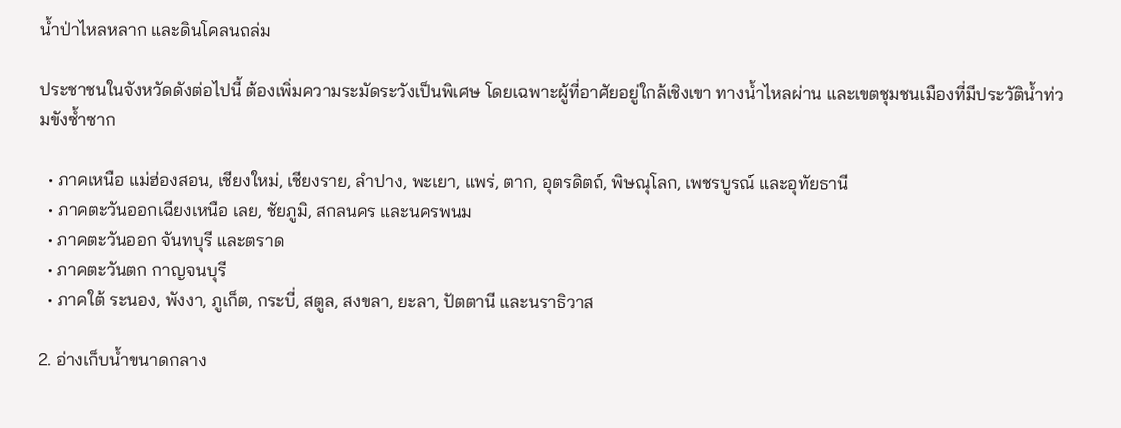น้ำป่าไหลหลาก และดินโคลนถล่ม

ประชาชนในจังหวัดดังต่อไปนี้ ต้องเพิ่มความระมัดระวังเป็นพิเศษ โดยเฉพาะผู้ที่อาศัยอยู่ใกล้เชิงเขา ทางน้ำไหลผ่าน และเขตชุมชนเมืองที่มีประวัติน้ำท่วมขังซ้ำซาก

  • ภาคเหนือ แม่ฮ่องสอน, เชียงใหม่, เชียงราย, ลำปาง, พะเยา, แพร่, ตาก, อุตรดิตถ์, พิษณุโลก, เพชรบูรณ์ และอุทัยธานี
  • ภาคตะวันออกเฉียงเหนือ เลย, ชัยภูมิ, สกลนคร และนครพนม
  • ภาคตะวันออก จันทบุรี และตราด
  • ภาคตะวันตก กาญจนบุรี
  • ภาคใต้ ระนอง, พังงา, ภูเก็ต, กระบี่, สตูล, สงขลา, ยะลา, ปัตตานี และนราธิวาส

2. อ่างเก็บน้ำขนาดกลาง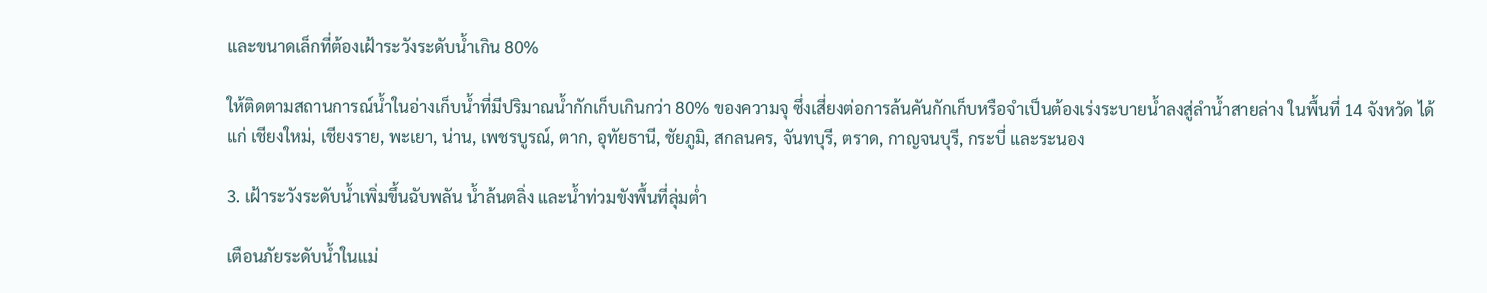และขนาดเล็กที่ต้องเฝ้าระวังระดับน้ำเกิน 80%

ให้ติดตามสถานการณ์น้ำในอ่างเก็บน้ำที่มีปริมาณน้ำกักเก็บเกินกว่า 80% ของความจุ ซึ่งเสี่ยงต่อการล้นคันกักเก็บหรือจำเป็นต้องเร่งระบายน้ำลงสู่ลำน้ำสายล่าง ในพื้นที่ 14 จังหวัด ได้แก่ เชียงใหม่, เชียงราย, พะเยา, น่าน, เพชรบูรณ์, ตาก, อุทัยธานี, ชัยภูมิ, สกลนคร, จันทบุรี, ตราด, กาญจนบุรี, กระบี่ และระนอง

3. เฝ้าระวังระดับน้ำเพิ่มขึ้นฉับพลัน น้ำล้นตลิ่ง และน้ำท่วมขังพื้นที่ลุ่มต่ำ

เตือนภัยระดับน้ำในแม่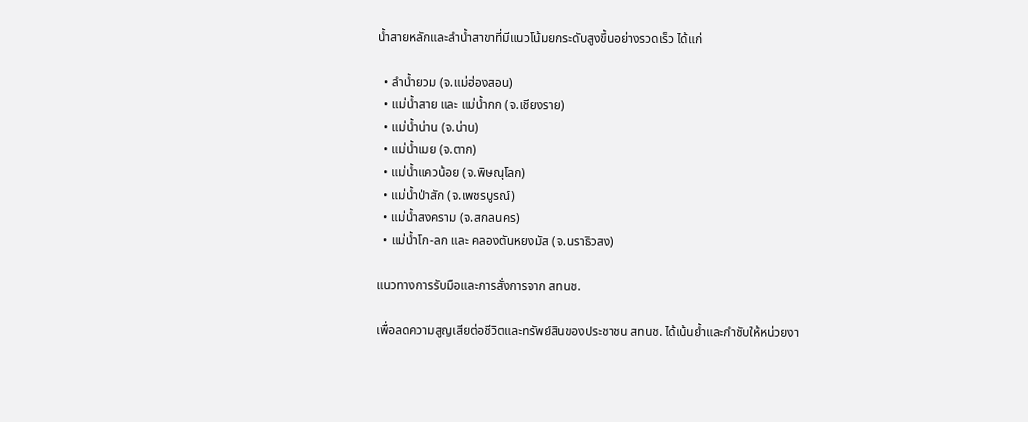น้ำสายหลักและลำน้ำสาขาที่มีแนวโน้มยกระดับสูงขึ้นอย่างรวดเร็ว ได้แก่

  • ลำน้ำยวม (จ.แม่ฮ่องสอน)
  • แม่น้ำสาย และ แม่น้ำกก (จ.เชียงราย)
  • แม่น้ำน่าน (จ.น่าน)
  • แม่น้ำเมย (จ.ตาก)
  • แม่น้ำแควน้อย (จ.พิษณุโลก)
  • แม่น้ำป่าสัก (จ.เพชรบูรณ์)
  • แม่น้ำสงคราม (จ.สกลนคร)
  • แม่น้ำโก-ลก และ คลองตันหยงมัส (จ.นราธิวสง)

แนวทางการรับมือและการสั่งการจาก สทนช.

เพื่อลดความสูญเสียต่อชีวิตและทรัพย์สินของประชาชน สทนช. ได้เน้นย้ำและกำชับให้หน่วยงา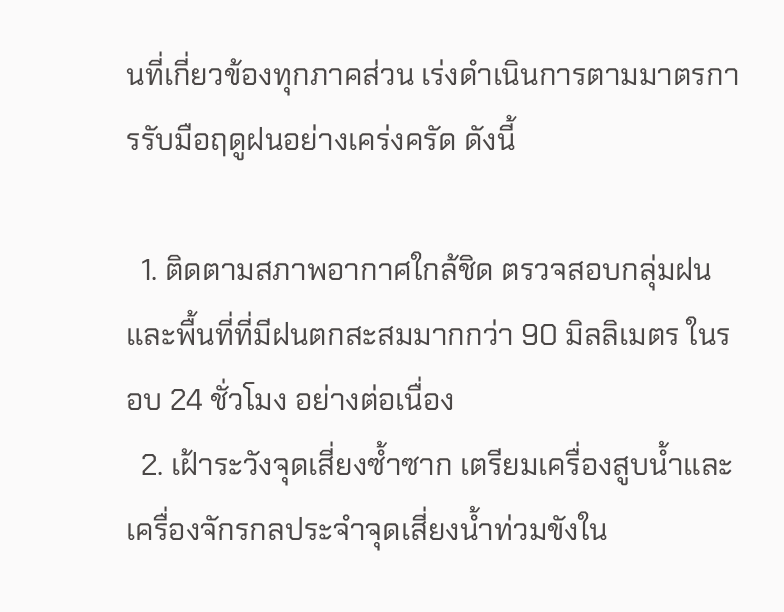นที่เกี่ยวข้องทุกภาคส่วน เร่งดำเนินการตามมาตรการรับมือฤดูฝนอย่างเคร่งครัด ดังนี้

  1. ติดตามสภาพอากาศใกล้ชิด ตรวจสอบกลุ่มฝนและพื้นที่ที่มีฝนตกสะสมมากกว่า 90 มิลลิเมตร ในรอบ 24 ชั่วโมง อย่างต่อเนื่อง
  2. เฝ้าระวังจุดเสี่ยงซ้ำซาก เตรียมเครื่องสูบน้ำและเครื่องจักรกลประจำจุดเสี่ยงน้ำท่วมขังใน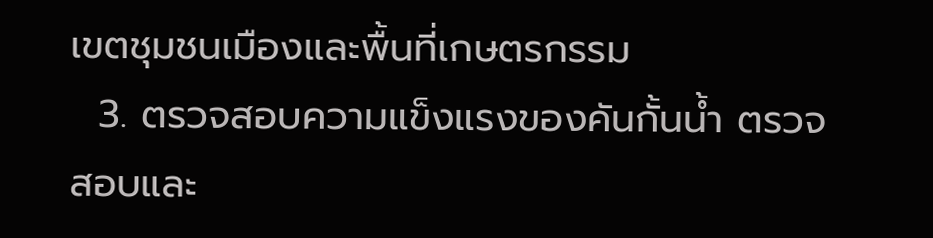เขตชุมชนเมืองและพื้นที่เกษตรกรรม
  3. ตรวจสอบความแข็งแรงของคันกั้นน้ำ ตรวจสอบและ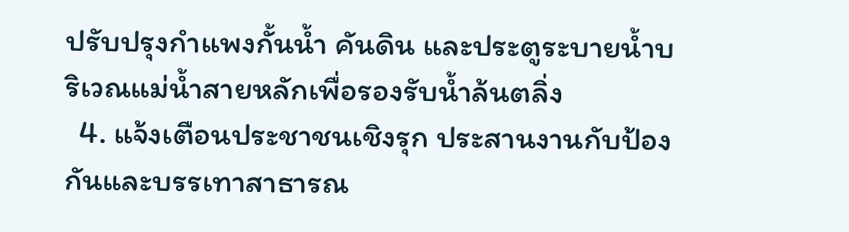ปรับปรุงกำแพงกั้นน้ำ คันดิน และประตูระบายน้ำบริเวณแม่น้ำสายหลักเพื่อรองรับน้ำล้นตลิ่ง
  4. แจ้งเตือนประชาชนเชิงรุก ประสานงานกับป้องกันและบรรเทาสาธารณ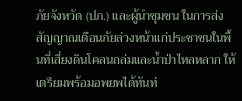ภัยจังหวัด (ปภ.) และผู้นำชุมชน ในการส่งสัญญาณเตือนภัยล่วงหน้าแก่ประชาชนในพื้นที่เสี่ยงดินโคลนถล่มและน้ำป่าไหลหลาก ให้เตรียมพร้อมอพยพได้ทันท่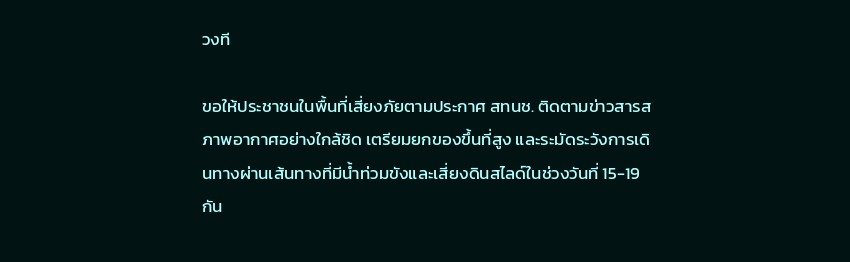วงที

ขอให้ประชาชนในพื้นที่เสี่ยงภัยตามประกาศ สทนช. ติดตามข่าวสารสภาพอากาศอย่างใกล้ชิด เตรียมยกของขึ้นที่สูง และระมัดระวังการเดินทางผ่านเส้นทางที่มีน้ำท่วมขังและเสี่ยงดินสไลด์ในช่วงวันที่ 15-19 กัน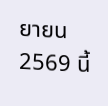ยายน 2569 นี้